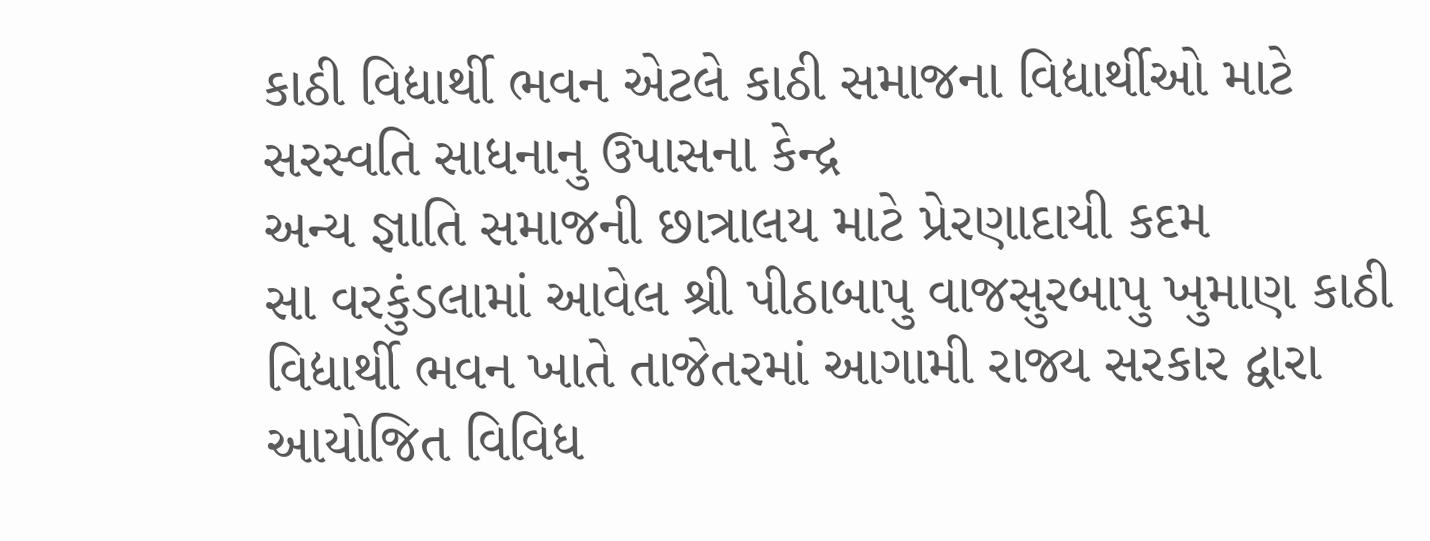કાઠી વિદ્યાર્થી ભવન એટલે કાઠી સમાજના વિદ્યાર્થીઓ માટે સરસ્વતિ સાધનાનુ ઉપાસના કેન્દ્ર
અન્ય જ્ઞાતિ સમાજની છાત્રાલય માટે પ્રેરણાદાયી કદમ
સા વરકુંડલામાં આવેલ શ્રી પીઠાબાપુ વાજસુરબાપુ ખુમાણ કાઠી વિદ્યાર્થી ભવન ખાતે તાજેતરમાં આગામી રાજ્ય સરકાર દ્વારા આયોજિત વિવિધ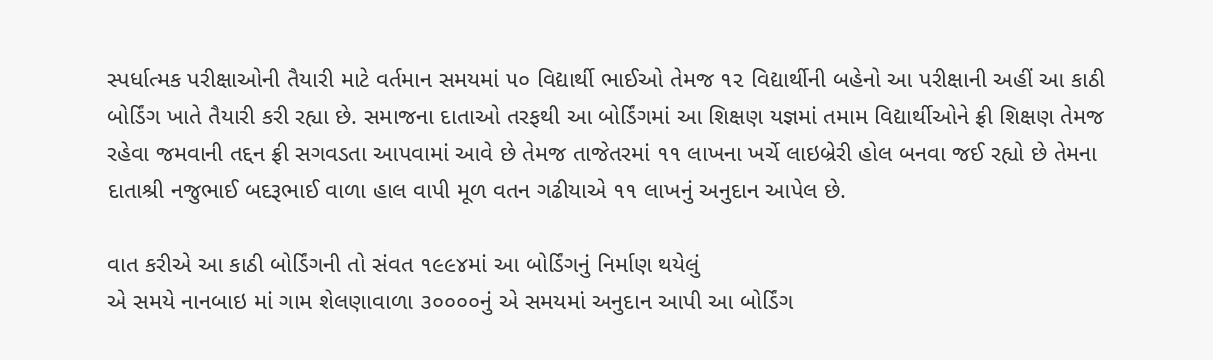સ્પર્ધાત્મક પરીક્ષાઓની તૈયારી માટે વર્તમાન સમયમાં ૫૦ વિદ્યાર્થી ભાઈઓ તેમજ ૧૨ વિદ્યાર્થીની બહેનો આ પરીક્ષાની અહીં આ કાઠી બોર્ડિંગ ખાતે તૈયારી કરી રહ્યા છે. સમાજના દાતાઓ તરફથી આ બોર્ડિંગમાં આ શિક્ષણ યજ્ઞમાં તમામ વિદ્યાર્થીઓને ફ્રી શિક્ષણ તેમજ રહેવા જમવાની તદ્દન ફ્રી સગવડતા આપવામાં આવે છે તેમજ તાજેતરમાં ૧૧ લાખના ખર્ચે લાઇબ્રેરી હોલ બનવા જઈ રહ્યો છે તેમના દાતાશ્રી નજુભાઈ બદરૂભાઈ વાળા હાલ વાપી મૂળ વતન ગઢીયાએ ૧૧ લાખનું અનુદાન આપેલ છે.

વાત કરીએ આ કાઠી બોર્ડિંગની તો સંવત ૧૯૯૪માં આ બોર્ડિંગનું નિર્માણ થયેલું
એ સમયે નાનબાઇ માં ગામ શેલણાવાળા ૩૦૦૦૦નું એ સમયમાં અનુદાન આપી આ બોર્ડિંગ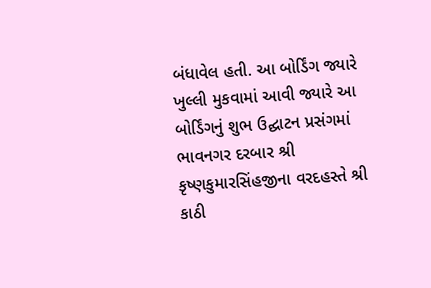બંધાવેલ હતી. આ બોર્ડિંગ જ્યારે ખુલ્લી મુકવામાં આવી જ્યારે આ બોર્ડિંગનું શુભ ઉદ્ઘાટન પ્રસંગમાં ભાવનગર દરબાર શ્રી કૃષ્ણકુમારસિંહજીના વરદહસ્તે શ્રી કાઠી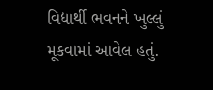વિદ્યાર્થી ભવનને ખુલ્લું મૂકવામાં આવેલ હતું.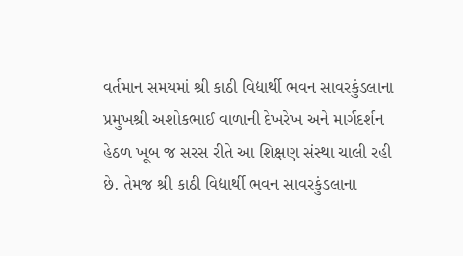વર્તમાન સમયમાં શ્રી કાઠી વિદ્યાર્થી ભવન સાવરકુંડલાના પ્રમુખશ્રી અશોકભાઈ વાળાની દેખરેખ અને માર્ગદર્શન હેઠળ ખૂબ જ સરસ રીતે આ શિક્ષણ સંસ્થા ચાલી રહી છે. તેમજ શ્રી કાઠી વિદ્યાર્થી ભવન સાવરકુંડલાના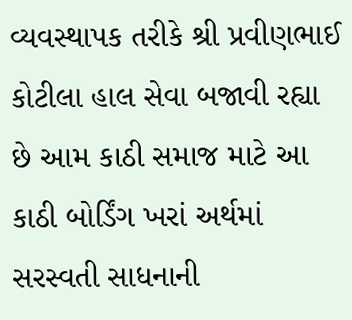વ્યવસ્થાપક તરીકે શ્રી પ્રવીણભાઈ કોટીલા હાલ સેવા બજાવી રહ્યા છે આમ કાઠી સમાજ માટે આ કાઠી બોર્ડિંગ ખરાં અર્થમાં સરસ્વતી સાધનાની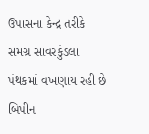ઉપાસના કેન્દ્ર તરીકે સમગ્ર સાવરકુંડલા પંથકમાં વખણાય રહી છે
બિપીન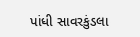પાંધી સાવરકુંડલા